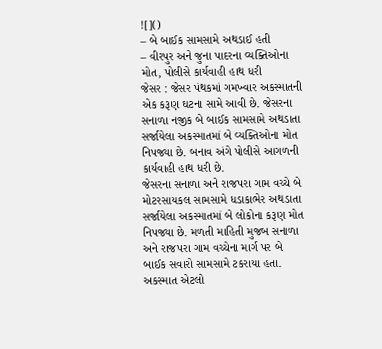![]()
– બે બાઈક સામસામે અથડાઈ હતી
– વીરપુર અને જુના પાદરના વ્યક્તિઓના મોત, પોલીસે કાર્યવાહી હાથ ધરી
જેસર : જેસર પંથકમાં ગમખ્વાર અકસ્માતની એક કરૂણ ઘટના સામે આવી છે. જેસરના સનાળા નજીક બે બાઈક સામસામે અથડાતા સર્જાયેલા અકસ્માતમાં બે વ્યક્તિઓના મોત નિપજ્યા છે. બનાવ અંગે પોલીસે આગળની કાર્યવાહી હાથ ધરી છે.
જેસરના સનાળા અને રાજપરા ગામ વચ્ચે બે મોટરસાયકલ સામસામે ધડાકાભેર અથડાતા સર્જાયેલા અકસ્માતમાં બે લોકોના કરૂણ મોત નિપજ્યા છે. મળતી માહિતી મુજબ સનાળા અને રાજપરા ગામ વચ્ચેના માર્ગ પર બે બાઈક સવારો સામસામે ટકરાયા હતા. અકસ્માત એટલો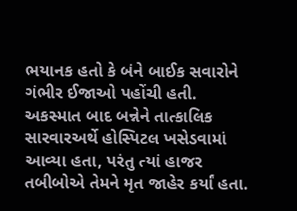ભયાનક હતો કે બંને બાઈક સવારોને ગંભીર ઈજાઓ પહોંચી હતી. અકસ્માત બાદ બન્નેને તાત્કાલિક સારવારઅર્થે હોસ્પિટલ ખસેડવામાં આવ્યા હતા, પરંતુ ત્યાં હાજર તબીબોએ તેમને મૃત જાહેર કર્યાં હતા.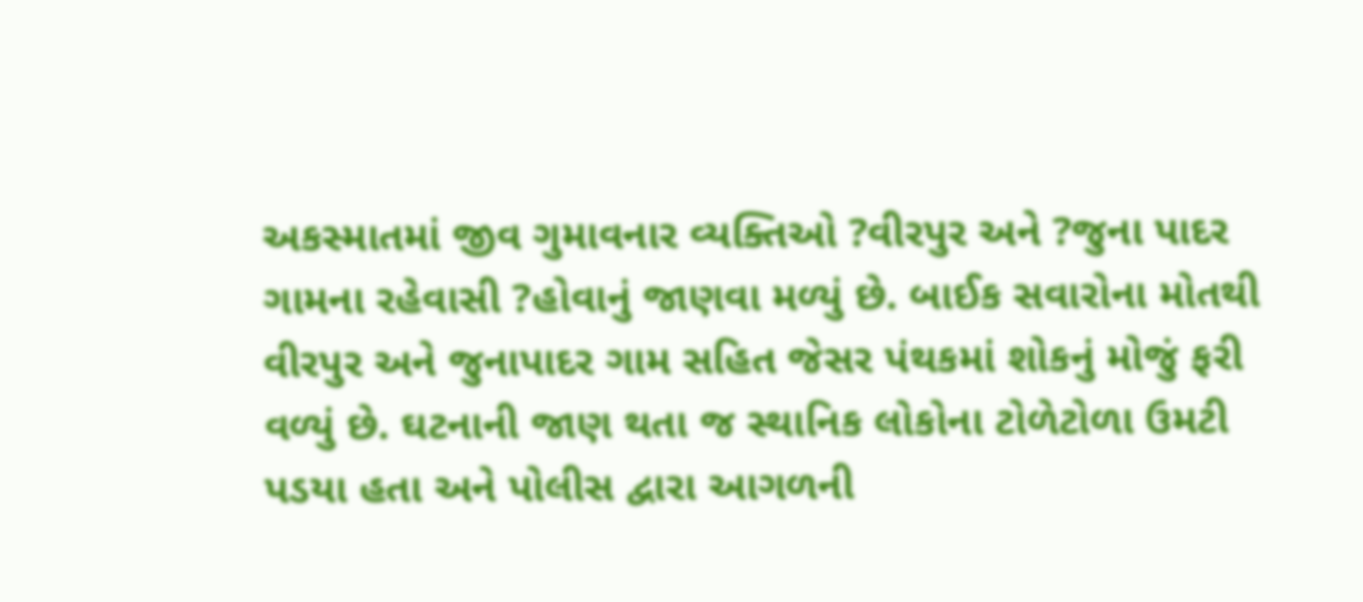અકસ્માતમાં જીવ ગુમાવનાર વ્યક્તિઓ ?વીરપુર અને ?જુના પાદર ગામના રહેવાસી ?હોવાનું જાણવા મળ્યું છે. બાઈક સવારોના મોતથી વીરપુર અને જુનાપાદર ગામ સહિત જેસર પંથકમાં શોકનું મોજું ફરી વળ્યું છે. ઘટનાની જાણ થતા જ સ્થાનિક લોકોના ટોળેટોળા ઉમટી પડયા હતા અને પોલીસ દ્વારા આગળની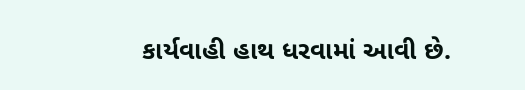કાર્યવાહી હાથ ધરવામાં આવી છે.